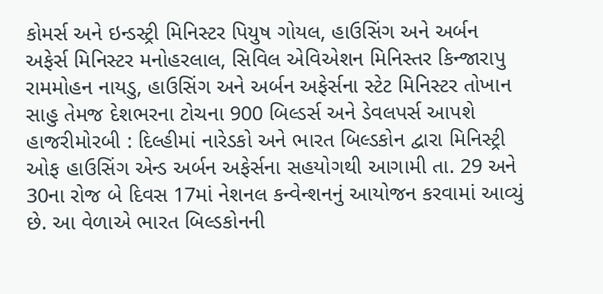કોમર્સ અને ઇન્ડસ્ટ્રી મિનિસ્ટર પિયુષ ગોયલ, હાઉસિંગ અને અર્બન અફેર્સ મિનિસ્ટર મનોહરલાલ, સિવિલ એવિએશન મિનિસ્તર કિન્જારાપુ રામમોહન નાયડુ, હાઉસિંગ અને અર્બન અફેર્સના સ્ટેટ મિનિસ્ટર તોખાન સાહુ તેમજ દેશભરના ટોચના 900 બિલ્ડર્સ અને ડેવલપર્સ આપશે હાજરીમોરબી : દિલ્હીમાં નારેડકો અને ભારત બિલ્ડકોન દ્વારા મિનિસ્ટ્રી ઓફ હાઉસિંગ એન્ડ અર્બન અફેર્સના સહયોગથી આગામી તા. 29 અને 30ના રોજ બે દિવસ 17માં નેશનલ કન્વેન્શનનું આયોજન કરવામાં આવ્યું છે. આ વેળાએ ભારત બિલ્ડકોનની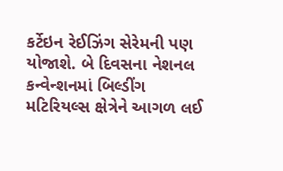કર્ટેઇન રેઈઝિંગ સેરેમની પણ યોજાશે. બે દિવસના નેશનલ કન્વેન્શનમાં બિલ્ડીંગ મટિરિયલ્સ ક્ષેત્રેને આગળ લઈ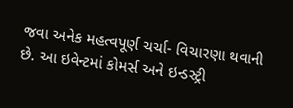જવા અનેક મહત્વપૂર્ણ ચર્ચા- વિચારણા થવાની છે. આ ઇવેન્ટમાં કોમર્સ અને ઇન્ડસ્ટ્રી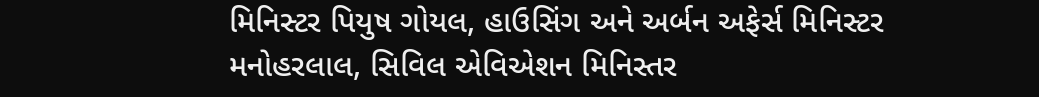મિનિસ્ટર પિયુષ ગોયલ, હાઉસિંગ અને અર્બન અફેર્સ મિનિસ્ટર મનોહરલાલ, સિવિલ એવિએશન મિનિસ્તર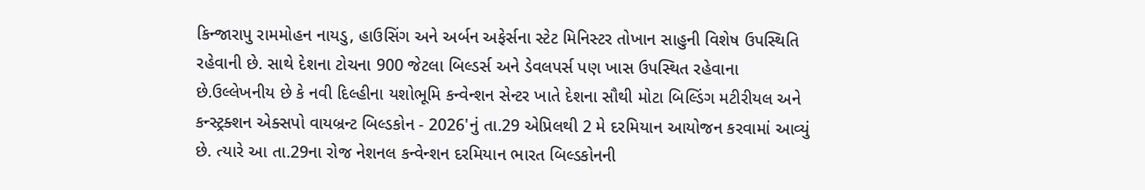કિન્જારાપુ રામમોહન નાયડુ, હાઉસિંગ અને અર્બન અફેર્સના સ્ટેટ મિનિસ્ટર તોખાન સાહુની વિશેષ ઉપસ્થિતિ રહેવાની છે. સાથે દેશના ટોચના 900 જેટલા બિલ્ડર્સ અને ડેવલપર્સ પણ ખાસ ઉપસ્થિત રહેવાના છે.ઉલ્લેખનીય છે કે નવી દિલ્હીના યશોભૂમિ કન્વેન્શન સેન્ટર ખાતે દેશના સૌથી મોટા બિલ્ડિંગ મટીરીયલ અને કન્સ્ટ્રક્શન એક્સપો વાયબ્રન્ટ બિલ્ડકોન - 2026'નું તા.29 એપ્રિલથી 2 મે દરમિયાન આયોજન કરવામાં આવ્યું છે. ત્યારે આ તા.29ના રોજ નેશનલ કન્વેન્શન દરમિયાન ભારત બિલ્ડકોનની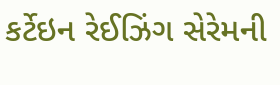કર્ટેઇન રેઈઝિંગ સેરેમની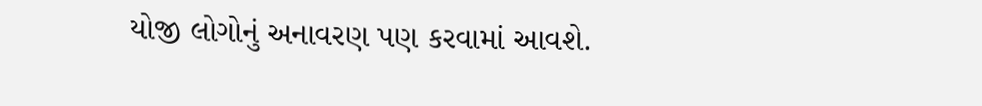યોજી લોગોનું અનાવરણ પણ કરવામાં આવશે.